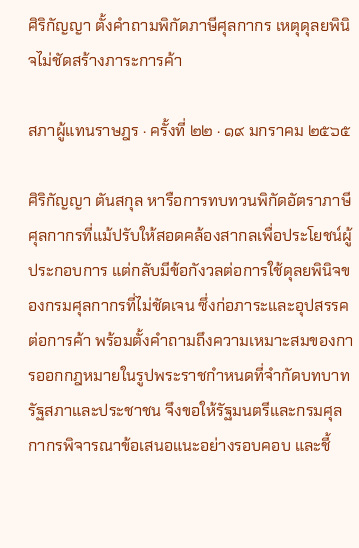ศิริกัญญา ตั้งคำถามพิกัดภาษีศุลกากร เหตุดุลยพินิจไม่ชัดสร้างภาระการค้า

สภาผู้แทนราษฎร · ครั้งที่ ๒๒ · ๑๙ มกราคม ๒๕๖๕

ศิริกัญญา ตันสกุล หารือการทบทวนพิกัดอัตราภาษีศุลกากรที่แม้ปรับให้สอดคล้องสากลเพื่อประโยชน์ผู้ประกอบการ แต่กลับมีข้อกังวลต่อการใช้ดุลยพินิจของกรมศุลกากรที่ไม่ชัดเจน ซึ่งก่อภาระและอุปสรรคต่อการค้า พร้อมตั้งคำถามถึงความเหมาะสมของการออกกฎหมายในรูปพระราชกำหนดที่จำกัดบทบาทรัฐสภาและประชาชน จึงขอให้รัฐมนตรีและกรมศุลกากรพิจารณาข้อเสนอแนะอย่างรอบคอบ และชี้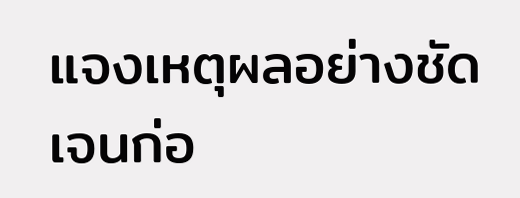แจงเหตุผลอย่างชัดเจนก่อ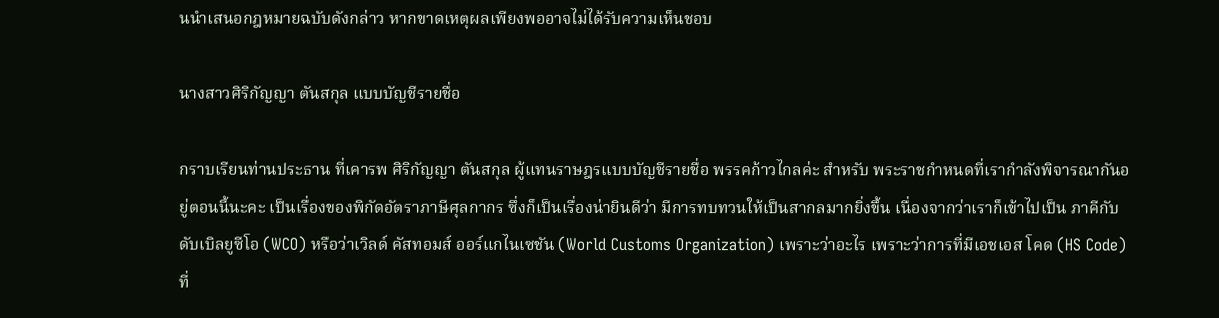นนำเสนอกฎหมายฉบับดังกล่าว หากขาดเหตุผลเพียงพออาจไม่ได้รับความเห็นชอบ

นางสาวศิริกัญญา ตันสกุล แบบบัญชีรายชื่อ

กราบเรียนท่านประธาน ที่เคารพ ศิริกัญญา ตันสกุล ผู้แทนราษฎรแบบบัญชีรายชื่อ พรรคก้าวไกลค่ะ สำหรับ พระราชกำหนดที่เรากำลังพิจารณากันอยู่ตอนนี้นะคะ เป็นเรื่องของพิกัดอัตราภาษีศุลกากร ซึ่งก็เป็นเรื่องน่ายินดีว่า มีการทบทวนให้เป็นสากลมากยิ่งขึ้น เนื่องจากว่าเราก็เข้าไปเป็น ภาคีกับดับเบิลยูซีโอ (WCO) หรือว่าเวิลด์ คัสทอมส์ ออร์แกไนเซชัน (World Customs Organization) เพราะว่าอะไร เพราะว่าการที่มีเอชเอส โคด (HS Code) ที่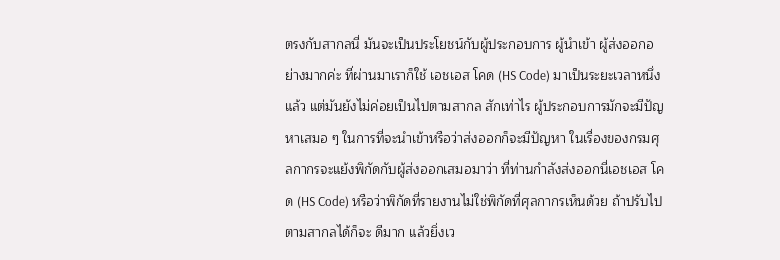ตรงกับสากลนี่ มันจะเป็นประโยชน์กับผู้ประกอบการ ผู้นำเข้า ผู้ส่งออกอย่างมากค่ะ ที่ผ่านมาเราก็ใช้ เอชเอส โคด (HS Code) มาเป็นระยะเวลาหนึ่งแล้ว แต่มันยังไม่ค่อยเป็นไปตามสากล สักเท่าไร ผู้ประกอบการมักจะมีปัญหาเสมอ ๆ ในการที่จะนำเข้าหรือว่าส่งออกก็จะมีปัญหา ในเรื่องของกรมศุลกากรจะแย้งพิกัดกับผู้ส่งออกเสมอมาว่า ที่ท่านกำลังส่งออกนี่เอชเอส โคด (HS Code) หรือว่าพิกัดที่รายงานไม่ใช่พิกัดที่ศุลกากรเห็นด้วย ถ้าปรับไปตามสากลได้ก็จะ ดีมาก แล้วยิ่งเว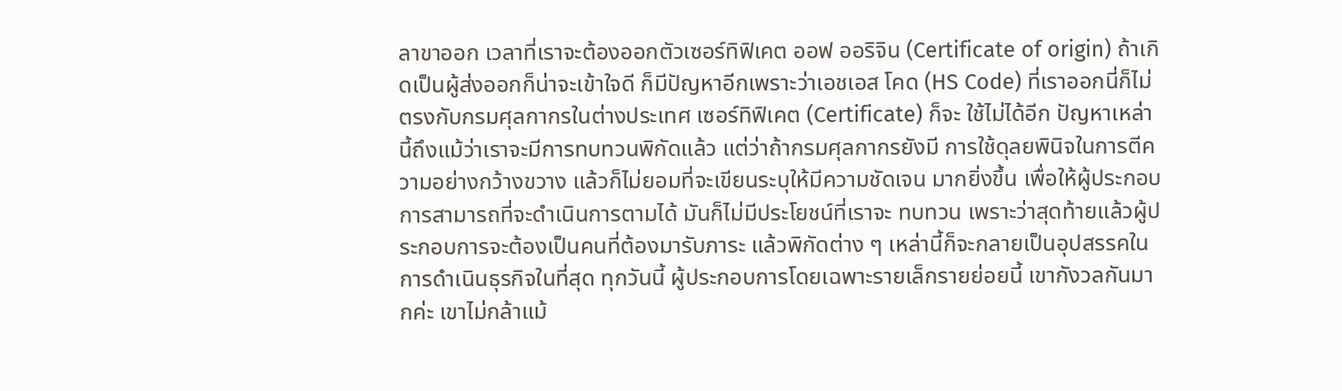ลาขาออก เวลาที่เราจะต้องออกตัวเซอร์ทิฟิเคต ออฟ ออริจิน (Certificate of origin) ถ้าเกิดเป็นผู้ส่งออกก็น่าจะเข้าใจดี ก็มีปัญหาอีกเพราะว่าเอชเอส โคด (HS Code) ที่เราออกนี่ก็ไม่ตรงกับกรมศุลกากรในต่างประเทศ เซอร์ทิฟิเคต (Certificate) ก็จะ ใช้ไม่ได้อีก ปัญหาเหล่านี้ถึงแม้ว่าเราจะมีการทบทวนพิกัดแล้ว แต่ว่าถ้ากรมศุลกากรยังมี การใช้ดุลยพินิจในการตีความอย่างกว้างขวาง แล้วก็ไม่ยอมที่จะเขียนระบุให้มีความชัดเจน มากยิ่งขึ้น เพื่อให้ผู้ประกอบการสามารถที่จะดำเนินการตามได้ มันก็ไม่มีประโยชน์ที่เราจะ ทบทวน เพราะว่าสุดท้ายแล้วผู้ประกอบการจะต้องเป็นคนที่ต้องมารับภาระ แล้วพิกัดต่าง ๆ เหล่านี้ก็จะกลายเป็นอุปสรรคในการดำเนินธุรกิจในที่สุด ทุกวันนี้ ผู้ประกอบการโดยเฉพาะรายเล็กรายย่อยนี้ เขากังวลกันมากค่ะ เขาไม่กล้าแม้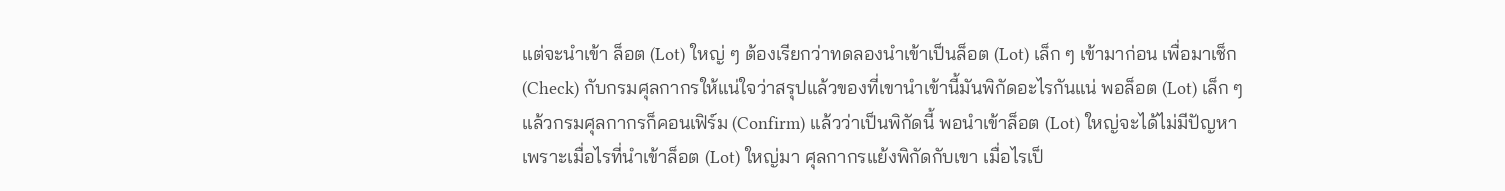แต่จะนำเข้า ล็อต (Lot) ใหญ่ ๆ ต้องเรียกว่าทดลองนำเข้าเป็นล็อต (Lot) เล็ก ๆ เข้ามาก่อน เพื่อมาเช็ก (Check) กับกรมศุลกากรให้แน่ใจว่าสรุปแล้วของที่เขานำเข้านี้มันพิกัดอะไรกันแน่ พอล็อต (Lot) เล็ก ๆ แล้วกรมศุลกากรก็คอนเฟิร์ม (Confirm) แล้วว่าเป็นพิกัดนี้ พอนำเข้าล็อต (Lot) ใหญ่จะได้ไม่มีปัญหา เพราะเมื่อไรที่นำเข้าล็อต (Lot) ใหญ่มา ศุลกากรแย้งพิกัดกับเขา เมื่อไรเป็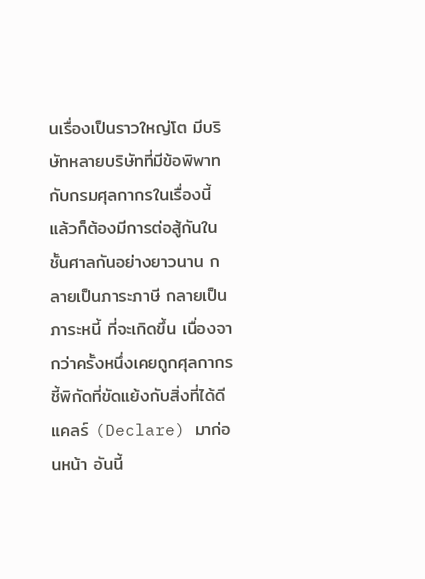นเรื่องเป็นราวใหญ่โต มีบริษัทหลายบริษัทที่มีข้อพิพาทกับกรมศุลกากรในเรื่องนี้ แล้วก็ต้องมีการต่อสู้กันในชั้นศาลกันอย่างยาวนาน กลายเป็นภาระภาษี กลายเป็นภาระหนี้ ที่จะเกิดขึ้น เนื่องจากว่าครั้งหนึ่งเคยถูกศุลกากรชี้พิกัดที่ขัดแย้งกับสิ่งที่ได้ดีแคลร์ (Declare) มาก่อนหน้า อันนี้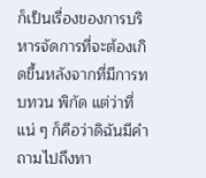ก็เป็นเรื่องของการบริหารจัดการที่จะต้องเกิดขึ้นหลังจากที่มีการทบทวน พิกัด แต่ว่าที่แน่ ๆ ก็คือว่าดิฉันมีคำถามไปถึงทา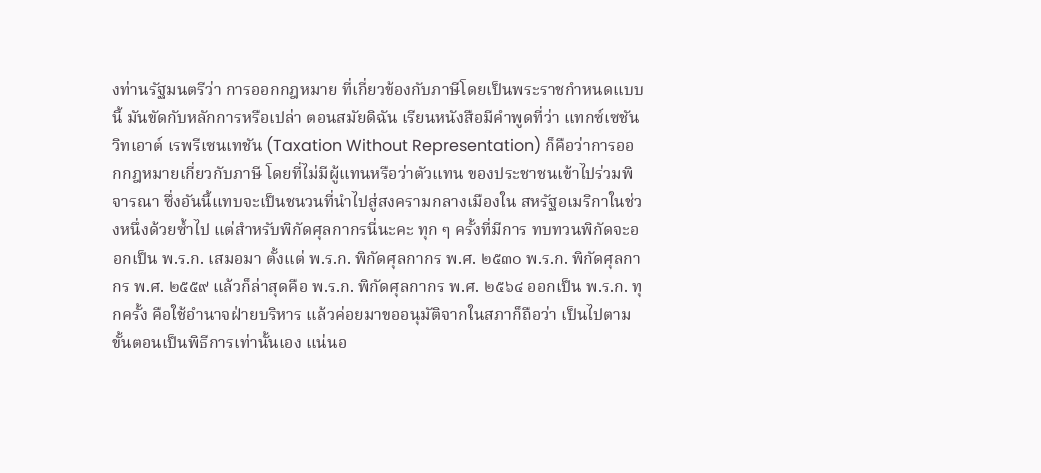งท่านรัฐมนตรีว่า การออกกฎหมาย ที่เกี่ยวข้องกับภาษีโดยเป็นพระราชกำหนดแบบนี้ มันขัดกับหลักการหรือเปล่า ตอนสมัยดิฉัน เรียนหนังสือมีคำพูดที่ว่า แทกซ์เซชัน วิทเอาต์ เรพรีเซนเทชัน (Taxation Without Representation) ก็คือว่าการออกกฎหมายเกี่ยวกับภาษี โดยที่ไม่มีผู้แทนหรือว่าตัวแทน ของประชาชนเข้าไปร่วมพิจารณา ซึ่งอันนี้แทบจะเป็นชนวนที่นำไปสู่สงครามกลางเมืองใน สหรัฐอเมริกาในช่วงหนึ่งด้วยซ้ำไป แต่สำหรับพิกัดศุลกากรนี่นะคะ ทุก ๆ ครั้งที่มีการ ทบทวนพิกัดจะออกเป็น พ.ร.ก. เสมอมา ตั้งแต่ พ.ร.ก. พิกัดศุลกากร พ.ศ. ๒๕๓๐ พ.ร.ก. พิกัดศุลกากร พ.ศ. ๒๕๕๙ แล้วก็ล่าสุดคือ พ.ร.ก. พิกัดศุลกากร พ.ศ. ๒๕๖๔ ออกเป็น พ.ร.ก. ทุกครั้ง คือใช้อำนาจฝ่ายบริหาร แล้วค่อยมาขออนุมัติจากในสภาก็ถือว่า เป็นไปตามขั้นตอนเป็นพิธีการเท่านั้นเอง แน่นอ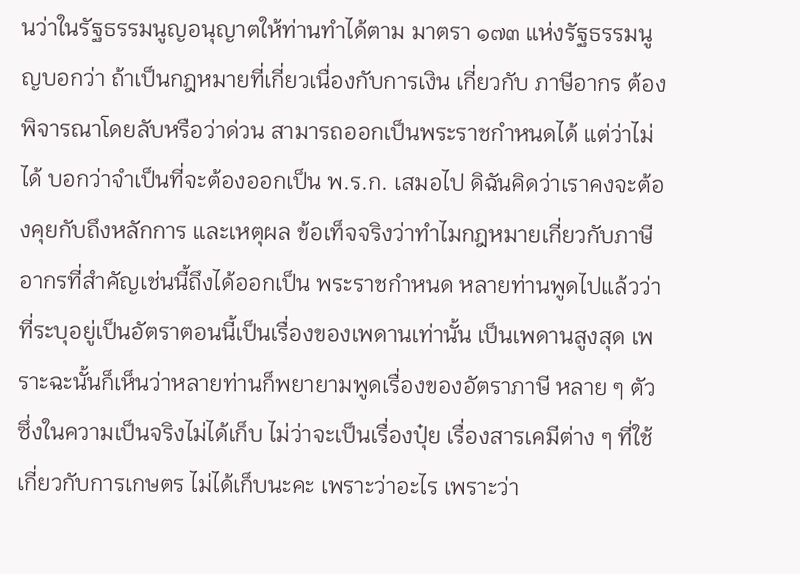นว่าในรัฐธรรมนูญอนุญาตให้ท่านทำได้ตาม มาตรา ๑๗๓ แห่งรัฐธรรมนูญบอกว่า ถ้าเป็นกฎหมายที่เกี่ยวเนื่องกับการเงิน เกี่ยวกับ ภาษีอากร ต้องพิจารณาโดยลับหรือว่าด่วน สามารถออกเป็นพระราชกำหนดได้ แต่ว่าไม่ได้ บอกว่าจำเป็นที่จะต้องออกเป็น พ.ร.ก. เสมอไป ดิฉันคิดว่าเราคงจะต้องคุยกับถึงหลักการ และเหตุผล ข้อเท็จจริงว่าทำไมกฎหมายเกี่ยวกับภาษีอากรที่สำคัญเช่นนี้ถึงได้ออกเป็น พระราชกำหนด หลายท่านพูดไปแล้วว่าที่ระบุอยู่เป็นอัตราตอนนี้เป็นเรื่องของเพดานเท่านั้น เป็นเพดานสูงสุด เพราะฉะนั้นก็เห็นว่าหลายท่านก็พยายามพูดเรื่องของอัตราภาษี หลาย ๆ ตัว ซึ่งในความเป็นจริงไม่ได้เก็บ ไม่ว่าจะเป็นเรื่องปุ๋ย เรื่องสารเคมีต่าง ๆ ที่ใช้ เกี่ยวกับการเกษตร ไม่ได้เก็บนะคะ เพราะว่าอะไร เพราะว่า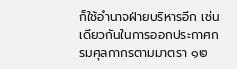ก็ใช้อำนาจฝ่ายบริหารอีก เช่นเดียวกันในการออกประกาศกรมศุลกากรตามมาตรา ๑๒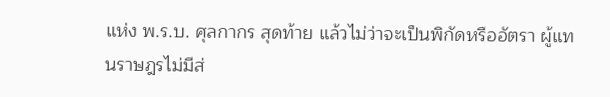แห่ง พ.ร.บ. ศุลกากร สุดท้าย แล้วไม่ว่าจะเป็นพิกัดหรืออัตรา ผู้แทนราษฎรไม่มีส่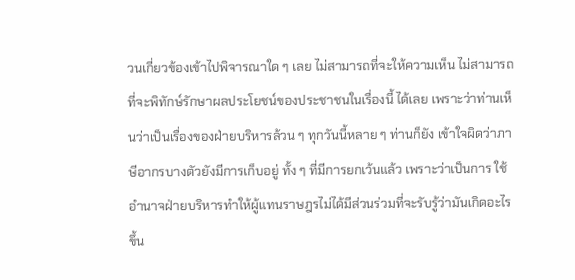วนเกี่ยวข้องเข้าไปพิจารณาใด ๆ เลย ไม่สามารถที่จะให้ความเห็น ไม่สามารถที่จะพิทักษ์รักษาผลประโยชน์ของประชาชนในเรื่องนี้ ได้เลย เพราะว่าท่านเห็นว่าเป็นเรื่องของฝ่ายบริหารล้วน ๆ ทุกวันนี้หลาย ๆ ท่านก็ยัง เข้าใจผิดว่าภาษีอากรบางตัวยังมีการเก็บอยู่ ทั้ง ๆ ที่มีการยกเว้นแล้ว เพราะว่าเป็นการ ใช้อำนาจฝ่ายบริหารทำให้ผู้แทนราษฎรไม่ได้มีส่วนร่วมที่จะรับรู้ว่ามันเกิดอะไรขึ้น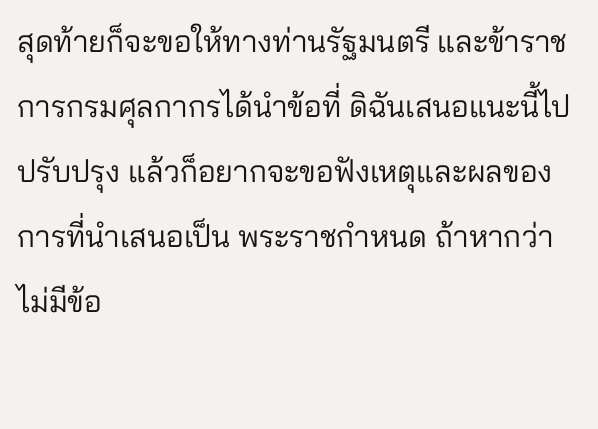สุดท้ายก็จะขอให้ทางท่านรัฐมนตรี และข้าราชการกรมศุลกากรได้นำข้อที่ ดิฉันเสนอแนะนี้ไปปรับปรุง แล้วก็อยากจะขอฟังเหตุและผลของการที่นำเสนอเป็น พระราชกำหนด ถ้าหากว่าไม่มีข้อ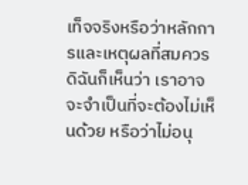เท็จจริงหรือว่าหลักการและเหตุผลที่สมควร ดิฉันก็เห็นว่า เราอาจจะจำเป็นที่จะต้องไม่เห็นด้วย หรือว่าไม่อนุ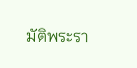มัติพระรา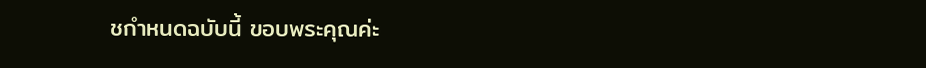ชกำหนดฉบับนี้ ขอบพระคุณค่ะ